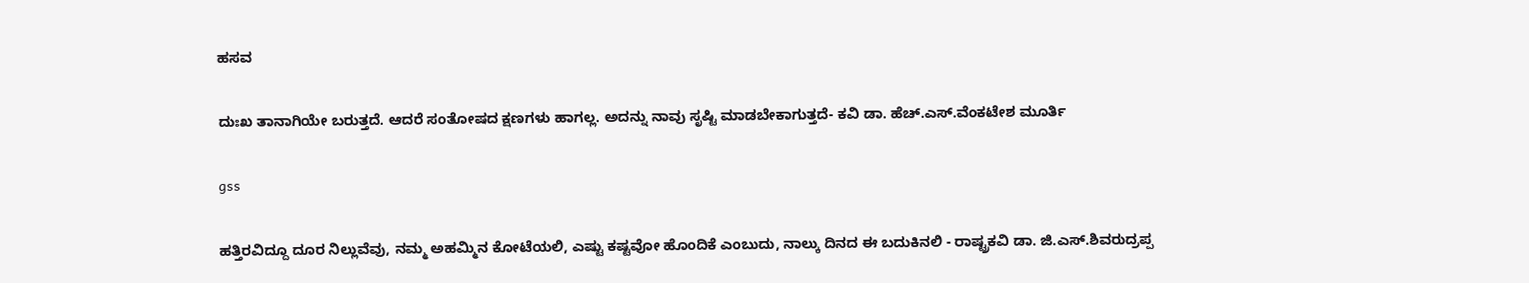ಹಸವ

ದುಃಖ ತಾನಾಗಿಯೇ ಬರುತ್ತದೆ. ಆದರೆ ಸಂತೋಷದ ಕ್ಷಣಗಳು ಹಾಗಲ್ಲ. ಅದನ್ನು ನಾವು ಸೃಷ್ಟಿ ಮಾಡಬೇಕಾಗುತ್ತದೆ- ಕವಿ ಡಾ. ಹೆಚ್.ಎಸ್.ವೆಂಕಟೇಶ ಮೂರ್ತಿ

gss

ಹತ್ತಿರವಿದ್ದೂ ದೂರ ನಿಲ್ಲುವೆವು, ನಮ್ಮ ಅಹಮ್ಮಿನ ಕೋಟೆಯಲಿ, ಎಷ್ಟು ಕಷ್ಟವೋ ಹೊಂದಿಕೆ ಎಂಬುದು, ನಾಲ್ಕು ದಿನದ ಈ ಬದುಕಿನಲಿ - ರಾಷ್ಟ್ರಕವಿ ಡಾ. ಜಿ.ಎಸ್.ಶಿವರುದ್ರಪ್ಪ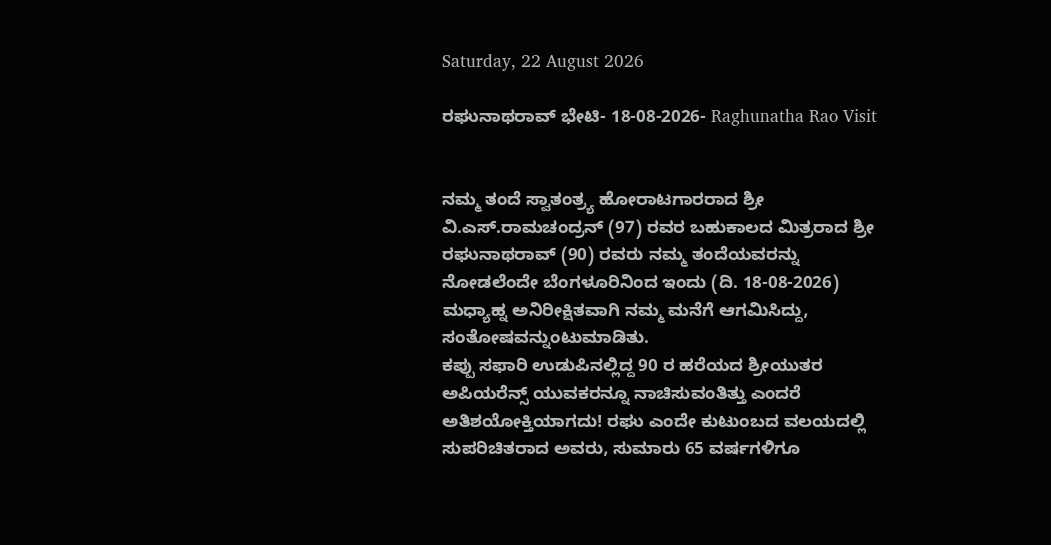Saturday, 22 August 2026

ರಘುನಾಥರಾವ್ ಭೇಟಿ- 18-08-2026- Raghunatha Rao Visit


ನಮ್ಮ ತಂದೆ ಸ್ವಾತಂತ್ರ್ಯ ಹೋರಾಟಗಾರರಾದ ಶ್ರೀ ವಿ.ಎಸ್.ರಾಮಚಂದ್ರನ್ (97) ರವರ ಬಹುಕಾಲದ ಮಿತ್ರರಾದ ಶ್ರೀ ರಘುನಾಥರಾವ್ (90) ರವರು ನಮ್ಮ ತಂದೆಯವರನ್ನು ನೋಡಲೆಂದೇ ಬೆಂಗಳೂರಿನಿಂದ ಇಂದು (ದಿ. 18-08-2026) ಮಧ್ಯಾಹ್ನ ಅನಿರೀಕ್ಷಿತವಾಗಿ ನಮ್ಮ ಮನೆಗೆ ಆಗಮಿಸಿದ್ದು, ಸಂತೋಷವನ್ನುಂಟುಮಾಡಿತು.
ಕಪ್ಪು ಸಫಾರಿ ಉಡುಪಿನಲ್ಲಿದ್ದ 90 ರ ಹರೆಯದ ಶ್ರೀಯುತರ ಅಪಿಯರೆನ್ಸ್ ಯುವಕರನ್ನೂ ನಾಚಿಸುವಂತಿತ್ತು ಎಂದರೆ ಅತಿಶಯೋಕ್ತಿಯಾಗದು! ರಘು ಎಂದೇ ಕುಟುಂಬದ ವಲಯದಲ್ಲಿ ಸುಪರಿಚಿತರಾದ ಅವರು, ಸುಮಾರು 65 ವರ್ಷಗಳಿಗೂ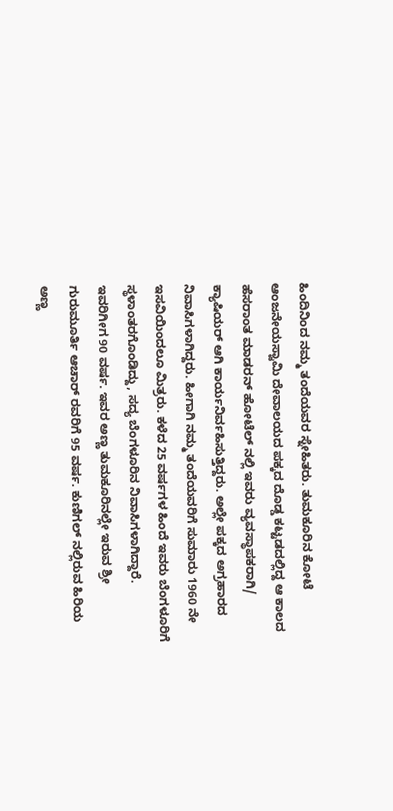ಹಿಂದಿನಿಂದ ನಮ್ಮ ತಂದೆಯವರ ಸ್ನೇಹಿತರು. ತುಮಕೂರಿನ ಕೋಟೆ ಆಂಜನೇಯಸ್ವಾಮಿ ದೇವಾಲಯದ ಪಕ್ಕದ ದೊಡ್ಡ ಕಟ್ಟಡದಲ್ಲಿದ್ದ ಆ ಕಾಲದ ಹೆಸರಾಂತ ಮಾಡರನ್ ಹೋಟೆಲ್ ನಲ್ಲಿ ಇವರು ವ್ಯವಸ್ಥಾಪಕರಾಗಿ/ ಕ್ಯಾಷಿಯರ್ ಆಗಿ ಕಾರ್ಯನಿರ್ವಹಿಸುತ್ತಿದ್ದರು. ಅಲ್ಲೇ ಪಕ್ಕದ ಅಗ್ರಹಾರದ ನಿವಾಸಿಗಳಾಗಿದ್ದರು. ಹೀಗಾಗಿ ನಮ್ಮ ತಂದೆಯವರಿಗೆ ಸುಮಾರು 1960 ನೇ ಇಸವಿಯಿಂದಲೂ ಮಿತ್ರರು. ಕಳೆದ 25 ವರ್ಷಗಳ ಹಿಂದೆ ಇವರು ಬೆಂಗಳೂರಿಗೆ ಸ್ಥಳಾಂತರಗೊಂಡಿದ್ದು, ಸದ್ಯ ಬೆಂಗಳೂರಿನ ನಿವಾಸಿಗಳಾಗಿದ್ದಾರೆ.
ಇವರಿಗೀಗ 90 ವರ್ಷ. ಇವರ ಅಣ್ಣ ತುಮಕೂರಿನಲ್ಲೇ ಇರುವ ಶ್ರೀ ಗುರುಮೂರ್ತಿ ಆಚಾರ್ ರವರಿಗೆ 95 ವರ್ಷ. ಕುಣಿಗಲ್ ನಲ್ಲಿರುವ ಹಿರಿಯ ಅಣ್ಣ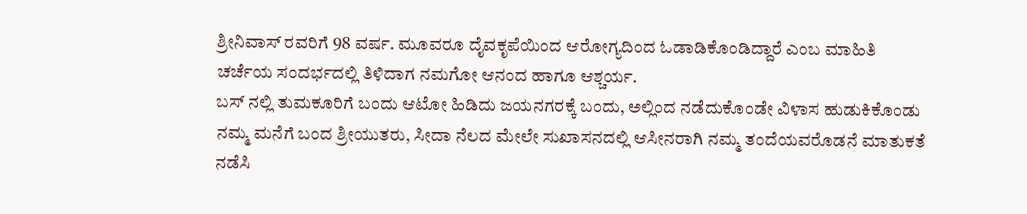ಶ್ರೀನಿವಾಸ್ ರವರಿಗೆ 98 ವರ್ಷ. ಮೂವರೂ ದೈವಕೃಪೆಯಿಂದ ಆರೋಗ್ಯದಿಂದ ಓಡಾಡಿಕೊಂಡಿದ್ದಾರೆ ಎಂಬ ಮಾಹಿತಿ ಚರ್ಚೆಯ ಸಂದರ್ಭದಲ್ಲಿ ತಿಳಿದಾಗ ನಮಗೋ ಆನಂದ ಹಾಗೂ ಆಶ್ಚರ್ಯ.
ಬಸ್ ನಲ್ಲಿ ತುಮಕೂರಿಗೆ ಬಂದು ಆಟೋ ಹಿಡಿದು ಜಯನಗರಕ್ಕೆ ಬಂದು, ಅಲ್ಲಿಂದ ನಡೆದುಕೊಂಡೇ ವಿಳಾಸ ಹುಡುಕಿಕೊಂಡು ನಮ್ಮ ಮನೆಗೆ ಬಂದ ಶ್ರೀಯುತರು, ಸೀದಾ ನೆಲದ ಮೇಲೇ ಸುಖಾಸನದಲ್ಲಿ ಆಸೀನರಾಗಿ ನಮ್ಮ ತಂದೆಯವರೊಡನೆ ಮಾತುಕತೆ ನಡೆಸಿ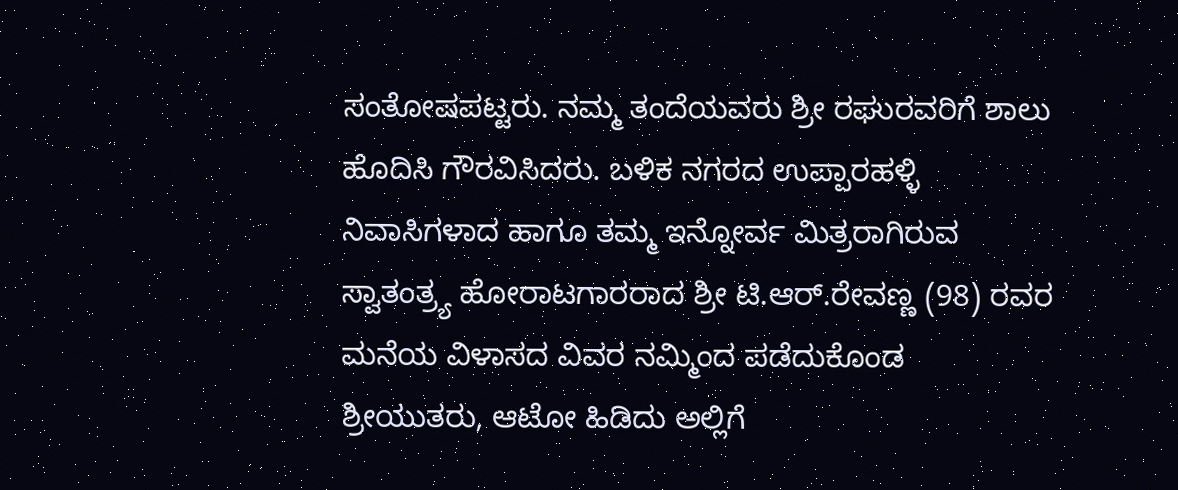ಸಂತೋಷಪಟ್ಟರು. ನಮ್ಮ ತಂದೆಯವರು ಶ್ರೀ ರಘುರವರಿಗೆ ಶಾಲು ಹೊದಿಸಿ ಗೌರವಿಸಿದರು. ಬಳಿಕ ನಗರದ ಉಪ್ಪಾರಹಳ್ಳಿ ನಿವಾಸಿಗಳಾದ ಹಾಗೂ ತಮ್ಮ ಇನ್ನೋರ್ವ ಮಿತ್ರರಾಗಿರುವ ಸ್ವಾತಂತ್ರ್ಯ ಹೋರಾಟಗಾರರಾದ ಶ್ರೀ ಟಿ.ಆರ್.ರೇವಣ್ಣ (98) ರವರ ಮನೆಯ ವಿಳಾಸದ ವಿವರ ನಮ್ಮಿಂದ ಪಡೆದುಕೊಂಡ ಶ್ರೀಯುತರು, ಆಟೋ ಹಿಡಿದು ಅಲ್ಲಿಗೆ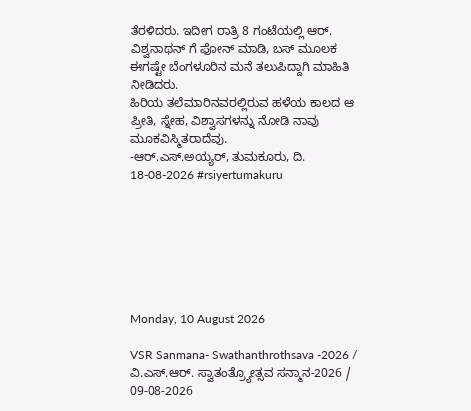ತೆರಳಿದರು. ಇದೀಗ ರಾತ್ರಿ 8 ಗಂಟೆಯಲ್ಲಿ ಆರ್. ವಿಶ್ವನಾಥನ್ ಗೆ ಫೋನ್ ಮಾಡಿ, ಬಸ್ ಮೂಲಕ ಈಗಷ್ಟೇ ಬೆಂಗಳೂರಿನ ಮನೆ ತಲುಪಿದ್ದಾಗಿ ಮಾಹಿತಿ ನೀಡಿದರು.
ಹಿರಿಯ ತಲೆಮಾರಿನವರಲ್ಲಿರುವ ಹಳೆಯ ಕಾಲದ ಆ ಪ್ರೀತಿ, ಸ್ನೇಹ, ವಿಶ್ವಾಸಗಳನ್ನು ನೋಡಿ ನಾವು ಮೂಕವಿಸ್ಮಿತರಾದೆವು.
-ಆರ್.ಎಸ್.ಅಯ್ಯರ್, ತುಮಕೂರು, ದಿ. 18-08-2026 #rsiyertumakuru







Monday, 10 August 2026

VSR Sanmana- Swathanthrothsava -2026 / ವಿ.ಎಸ್.ಆರ್. ಸ್ವಾತಂತ್ರ್ಯೋತ್ಸವ ಸನ್ಮಾನ-2026 / 09-08-2026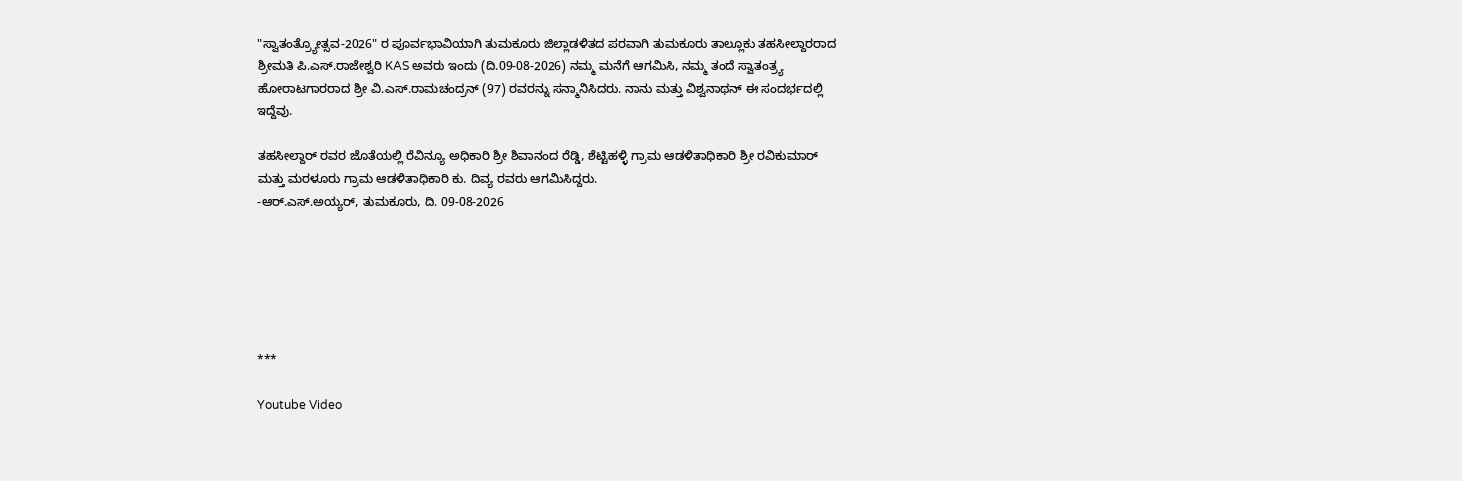"ಸ್ವಾತಂತ್ರ್ಯೋತ್ಸವ-2026" ರ ಪೂರ್ವಭಾವಿಯಾಗಿ ತುಮಕೂರು ಜಿಲ್ಲಾಡಳಿತದ ಪರವಾಗಿ ತುಮಕೂರು ತಾಲ್ಲೂಕು ತಹಸೀಲ್ದಾರರಾದ ಶ್ರೀಮತಿ ಪಿ.ಎಸ್.ರಾಜೇಶ್ವರಿ KAS ಅವರು ಇಂದು (ದಿ.09-08-2026) ನಮ್ಮ ಮನೆಗೆ ಆಗಮಿಸಿ, ನಮ್ಮ ತಂದೆ ಸ್ವಾತಂತ್ರ್ಯ ಹೋರಾಟಗಾರರಾದ ಶ್ರೀ ವಿ.ಎಸ್.ರಾಮಚಂದ್ರನ್ (97) ರವರನ್ನು ಸನ್ಮಾನಿಸಿದರು. ನಾನು ಮತ್ತು ವಿಶ್ವನಾಥನ್ ಈ ಸಂದರ್ಭದಲ್ಲಿ ಇದ್ದೆವು.

ತಹಸೀಲ್ದಾರ್ ರವರ ಜೊತೆಯಲ್ಲಿ ರೆವಿನ್ಯೂ ಅಧಿಕಾರಿ ಶ್ರೀ ಶಿವಾನಂದ ರೆಡ್ಡಿ, ಶೆಟ್ಟಿಹಳ್ಳಿ ಗ್ರಾಮ ಆಡಳಿತಾಧಿಕಾರಿ ಶ್ರೀ ರವಿಕುಮಾರ್ ಮತ್ತು ಮರಳೂರು ಗ್ರಾಮ ಆಡಳಿತಾಧಿಕಾರಿ ಕು. ದಿವ್ಯ ರವರು ಆಗಮಿಸಿದ್ದರು.
-ಆರ್.ಎಸ್.ಅಯ್ಯರ್, ತುಮಕೂರು, ದಿ. 09-08-2026






***

Youtube Video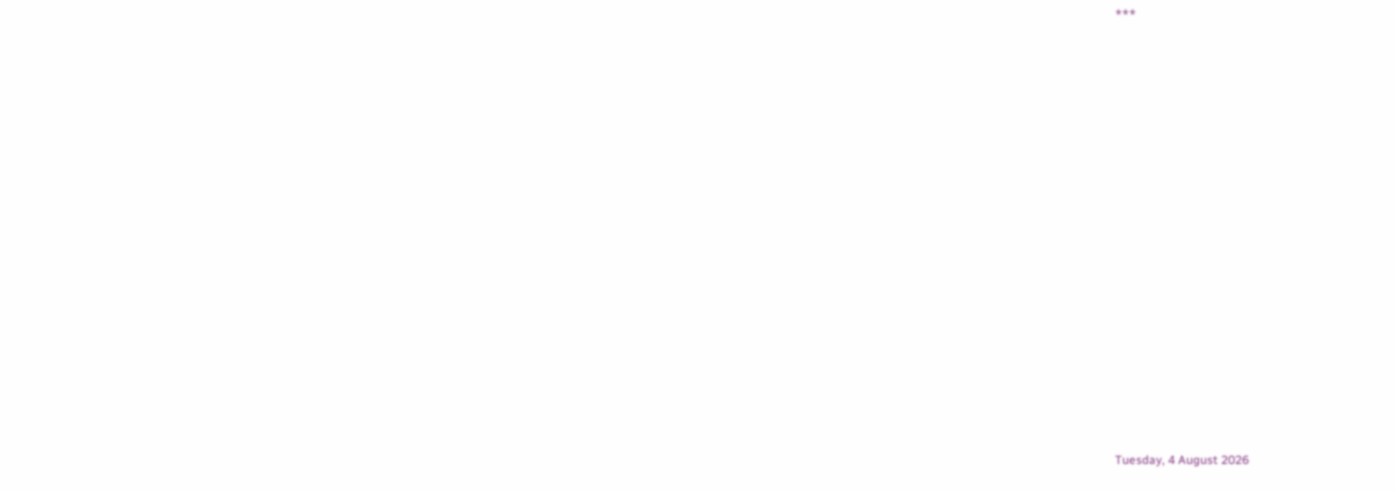***

















Tuesday, 4 August 2026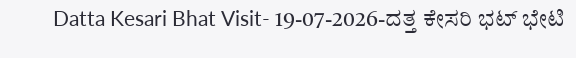Datta Kesari Bhat Visit- 19-07-2026-ದತ್ತ ಕೇಸರಿ ಭಟ್ ಭೇಟಿ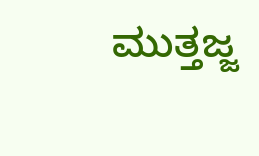ಮುತ್ತಜ್ಜ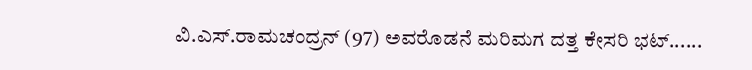ವಿ.ಎಸ್.ರಾಮಚಂದ್ರನ್ (97) ಅವರೊಡನೆ ಮರಿಮಗ ದತ್ತ ಕೇಸರಿ ಭಟ್......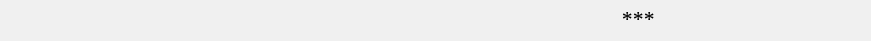***